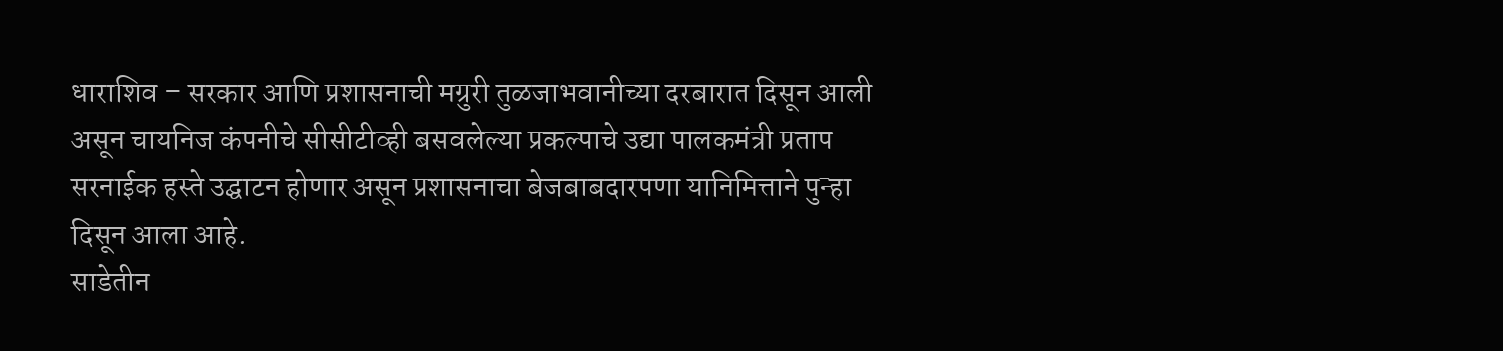धाराशिव – सरकार आणि प्रशासनाची मग्रुरी तुळजाभवानीच्या दरबारात दिसून आली असून चायनिज कंपनीचे सीसीटीव्ही बसवलेल्या प्रकल्पाचे उद्या पालकमंत्री प्रताप सरनाईक हस्ते उद्घाटन होणार असून प्रशासनाचा बेजबाबदारपणा यानिमित्ताने पुन्हा दिसून आला आहे.
साडेतीन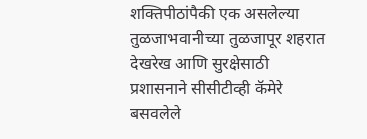शक्तिपीठांपैकी एक असलेल्या तुळजाभवानीच्या तुळजापूर शहरात देखरेख आणि सुरक्षेसाठी प्रशासनाने सीसीटीव्ही कॅमेरे बसवलेले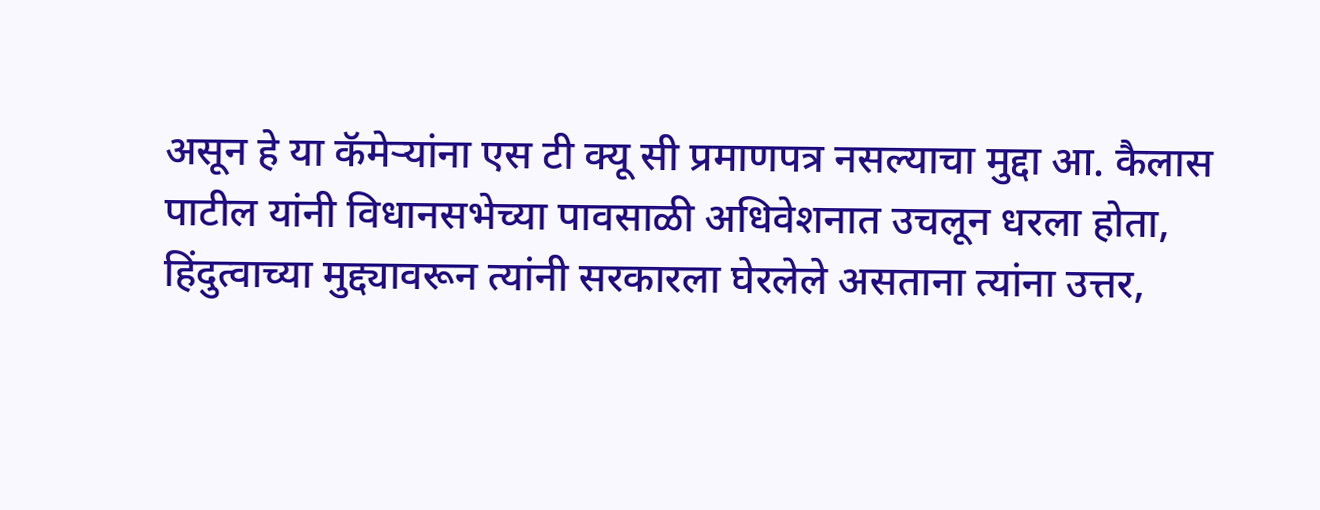असून हे या कॅमेऱ्यांना एस टी क्यू सी प्रमाणपत्र नसल्याचा मुद्दा आ. कैलास पाटील यांनी विधानसभेच्या पावसाळी अधिवेशनात उचलून धरला होता, हिंदुत्वाच्या मुद्द्यावरून त्यांनी सरकारला घेरलेले असताना त्यांना उत्तर,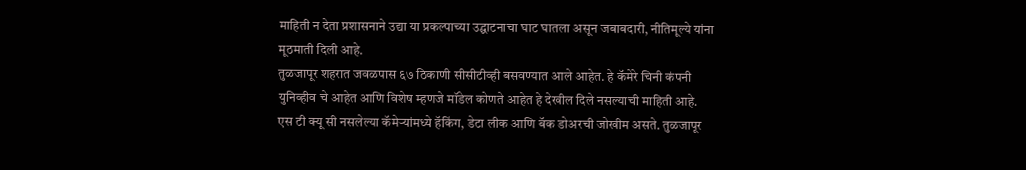माहिती न देता प्रशासनाने उद्या या प्रकल्पाच्या उद्घाटनाचा घाट घातला असून जबाबदारी, नीतिमूल्ये यांना मूठमाती दिली आहे.
तुळजापूर शहरात जवळपास ६७ ठिकाणी सीसीटीव्ही बसवण्यात आले आहेत. हे कॅमेरे चिनी कंपनी युनिव्हीव चे आहेत आणि विशेष म्हणजे मॉडेल कोणते आहेत हे देखील दिले नसल्याची माहिती आहे.
एस टी क्यू सी नसलेल्या कॅमेऱ्यांमध्ये हॅकिंग, डेटा लीक आणि बॅक डोअरची जोखीम असते. तुळजापूर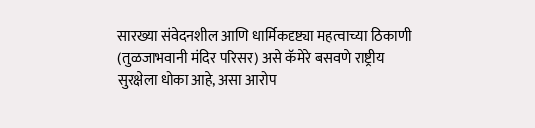सारख्या संवेदनशील आणि धार्मिकदृष्ट्या महत्वाच्या ठिकाणी (तुळजाभवानी मंदिर परिसर) असे कॅमेरे बसवणे राष्ट्रीय सुरक्षेला धोका आहे, असा आरोप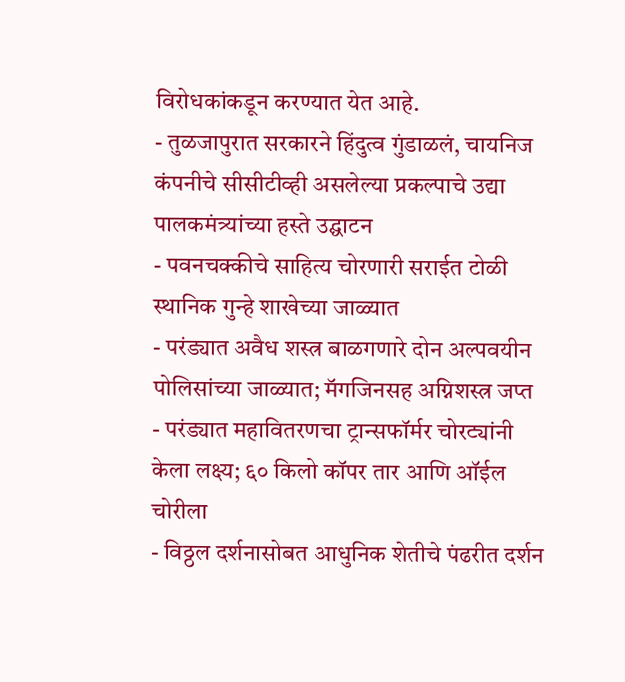विरोधकांकडून करण्यात येत आहे.
- तुळजापुरात सरकारने हिंदुत्व गुंडाळलं, चायनिज कंपनीचे सीसीटीव्ही असलेल्या प्रकल्पाचे उद्या पालकमंत्र्यांच्या हस्ते उद्घाटन
- पवनचक्कीचे साहित्य चोरणारी सराईत टोळी स्थानिक गुन्हे शाखेच्या जाळ्यात
- परंड्यात अवैध शस्त्र बाळगणारे दोन अल्पवयीन पोलिसांच्या जाळ्यात; मॅगजिनसह अग्निशस्त्र जप्त
- परंड्यात महावितरणचा ट्रान्सफॉर्मर चोरट्यांनी केला लक्ष्य; ६० किलो कॉपर तार आणि ऑईल चोरीला
- विठ्ठल दर्शनासोबत आधुनिक शेतीचे पंढरीत दर्शन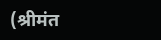(श्रीमंत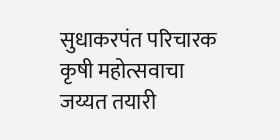सुधाकरपंत परिचारक कृषी महोत्सवाचा जय्यत तयारी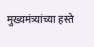मुख्यमंत्र्यांच्या हस्ते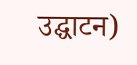उद्घाटन)